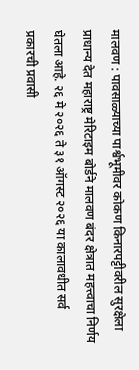मालवण : पावसाळ्याच्या पार्श्वभूमीवर कोकण किनारपट्टीवरील सुरक्षेला प्राधान्य देत महाराष्ट्र मेरिटाइम बोर्डने मालवण बंदर क्षेत्रात महत्त्वाचा निर्णय घेतला आहे. २६ मे २०२६ ते ३१ ऑगस्ट २०२६ या कालावधीत सर्व प्रकारची प्रवासी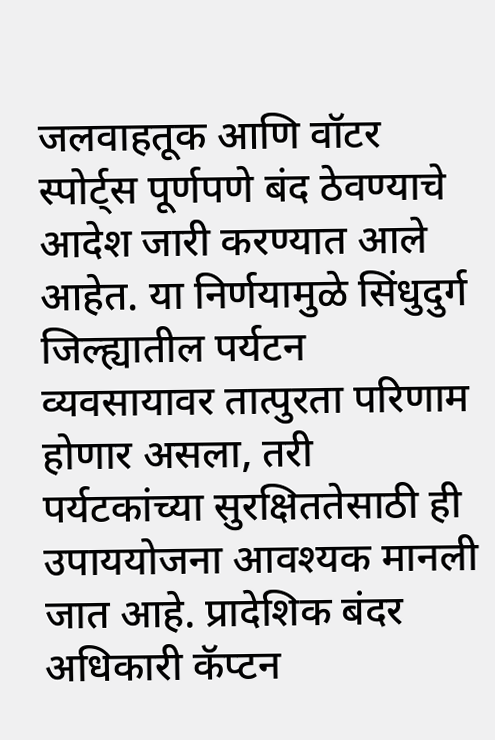जलवाहतूक आणि वॉटर स्पोर्ट्स पूर्णपणे बंद ठेवण्याचे आदेश जारी करण्यात आले आहेत. या निर्णयामुळे सिंधुदुर्ग जिल्ह्यातील पर्यटन व्यवसायावर तात्पुरता परिणाम होणार असला, तरी पर्यटकांच्या सुरक्षिततेसाठी ही उपाययोजना आवश्यक मानली जात आहे. प्रादेशिक बंदर अधिकारी कॅप्टन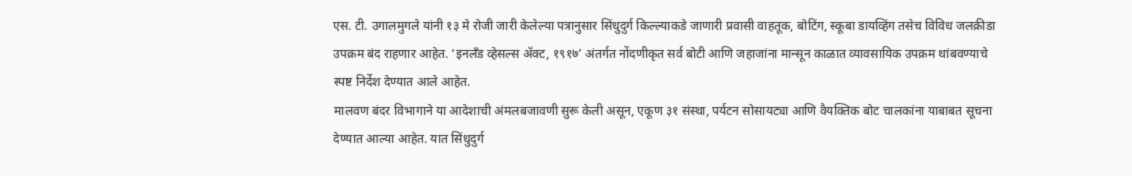एस. टी. उगालमुगले यांनी १३ मे रोजी जारी केलेल्या पत्रानुसार सिंधुदुर्ग किल्ल्याकडे जाणारी प्रवासी वाहतूक, बोटिंग, स्कूबा डायव्हिंग तसेच विविध जलक्रीडा उपक्रम बंद राहणार आहेत. ‘इनलँड व्हेसल्स ॲक्ट, १९१७’ अंतर्गत नोंदणीकृत सर्व बोटी आणि जहाजांना मान्सून काळात व्यावसायिक उपक्रम थांबवण्याचे स्पष्ट निर्देश देण्यात आले आहेत.
मालवण बंदर विभागाने या आदेशाची अंमलबजावणी सुरू केली असून, एकूण ३१ संस्था, पर्यटन सोसायट्या आणि वैयक्तिक बोट चालकांना याबाबत सूचना देण्यात आल्या आहेत. यात सिंधुदुर्ग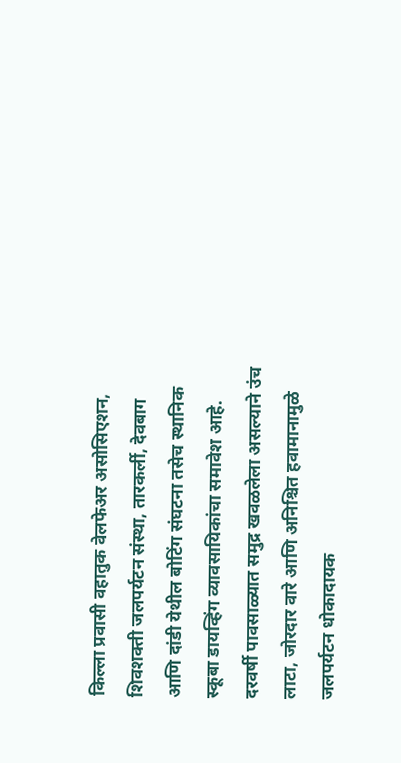किल्ला प्रवासी वहातुक वेलफेअर असोसिएशन, शिवशक्ती जलपर्यटन संस्था, तारकर्ली, देवबाग आणि दांडी येथील बोटिंग संघटना तसेच स्थानिक स्कूबा डायव्हिंग व्यावसायिकांचा समावेश आहे. दरवर्षी पावसाळ्यात समुद्र खवळलेला असल्याने उंच लाटा, जोरदार वारे आणि अनिश्चित हवामानामुळे जलपर्यटन धोकादायक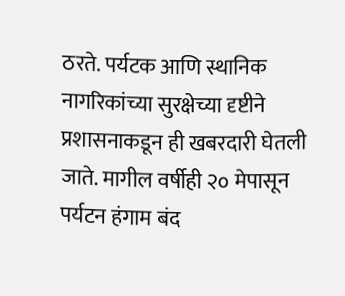ठरते. पर्यटक आणि स्थानिक नागरिकांच्या सुरक्षेच्या दृष्टीने प्रशासनाकडून ही खबरदारी घेतली जाते. मागील वर्षीही २० मेपासून पर्यटन हंगाम बंद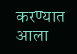करण्यात आला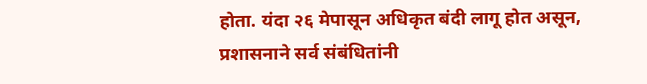होता. यंदा २६ मेपासून अधिकृत बंदी लागू होत असून, प्रशासनाने सर्व संबंधितांनी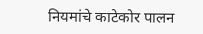नियमांचे काटेकोर पालन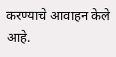करण्याचे आवाहन केले आहे.